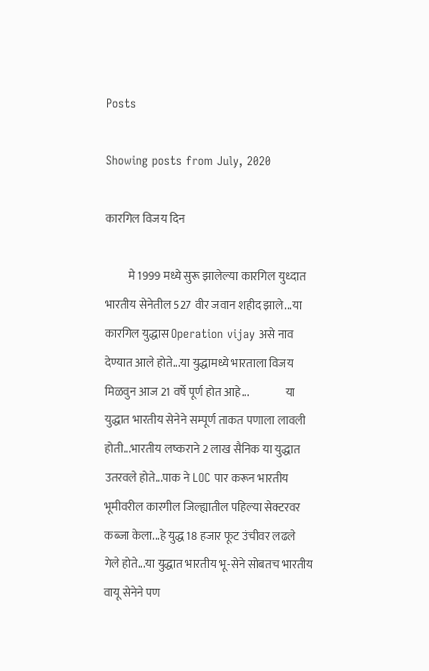Posts

Showing posts from July, 2020

कारगिल विजय दिन

          मे 1999 मध्ये सुरू झालेल्या कारगिल युध्दात भारतीय सेनेतील 527 वीर जवान शहीद झाले...या कारगिल युद्धास Operation vijay असे नाव देण्यात आले होते...या युद्धामध्ये भारताला विजय मिळवुन आज 21 वर्षे पूर्ण होत आहे...                या युद्धात भारतीय सेनेने सम्पूर्ण ताकत पणाला लावली होती...भारतीय लष्कराने 2 लाख सैनिक या युद्धात उतरवले होते...पाक ने LOC पार करून भारतीय भूमीवरील कारगील जिल्ह्यातील पहिल्या सेक्टरवर कब्जा केला...हे युद्ध 18 हजार फूट उंचीवर लढले गेले होते...या युद्धात भारतीय भू-सेने सोबतच भारतीय वायू सेनेने पण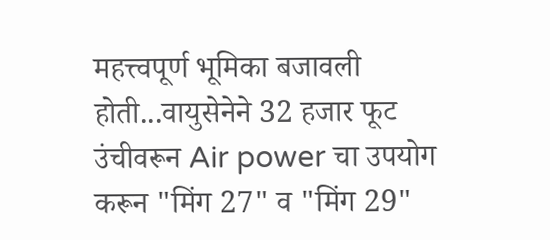महत्त्वपूर्ण भूमिका बजावली होती...वायुसेनेने 32 हजार फूट उंचीवरून Air power चा उपयोग करून "मिंग 27" व "मिंग 29"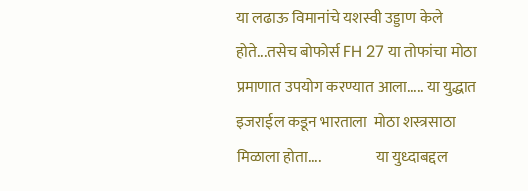या लढाऊ विमानांचे यशस्वी उड्डाण केले होते...तसेच बोफोर्स FH 27 या तोफांचा मोठा प्रमाणात उपयोग करण्यात आला..... या युद्धात इजराईल कडून भारताला  मोठा शस्त्रसाठा मिळाला होता....                  या युध्दाबद्दल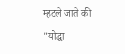म्हटले जाते की "योद्धा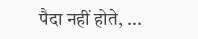पैदा नहीं होते, ...